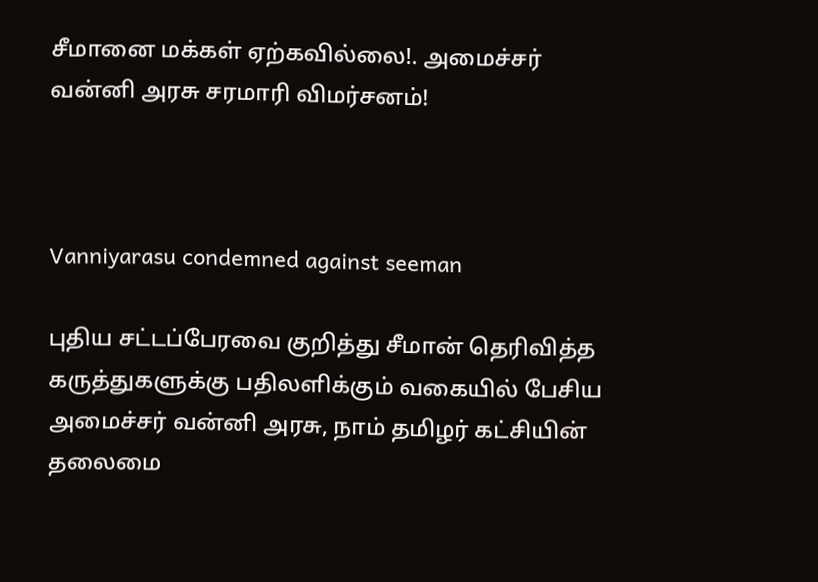சீமானை மக்கள் ஏற்கவில்லை!. அமைச்சர் வன்னி அரசு சரமாரி விமர்சனம்!



Vanniyarasu condemned against seeman

புதிய சட்டப்பேரவை குறித்து சீமான் தெரிவித்த கருத்துகளுக்கு பதிலளிக்கும் வகையில் பேசிய அமைச்சர் வன்னி அரசு, நாம் தமிழர் கட்சியின் தலைமை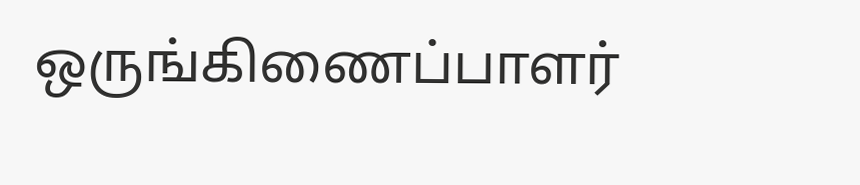ஒருங்கிணைப்பாளர்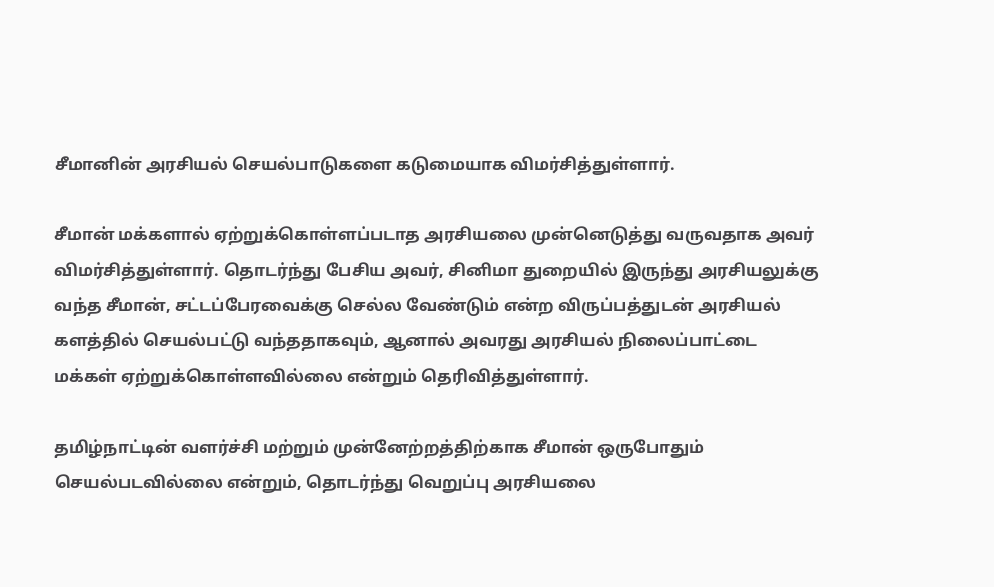சீமானின் அரசியல் செயல்பாடுகளை கடுமையாக விமர்சித்துள்ளார்.

சீமான் மக்களால் ஏற்றுக்கொள்ளப்படாத அரசியலை முன்னெடுத்து வருவதாக அவர் விமர்சித்துள்ளார். தொடர்ந்து பேசிய அவர், சினிமா துறையில் இருந்து அரசியலுக்கு வந்த சீமான், சட்டப்பேரவைக்கு செல்ல வேண்டும் என்ற விருப்பத்துடன் அரசியல் களத்தில் செயல்பட்டு வந்ததாகவும், ஆனால் அவரது அரசியல் நிலைப்பாட்டை மக்கள் ஏற்றுக்கொள்ளவில்லை என்றும் தெரிவித்துள்ளார்.

தமிழ்நாட்டின் வளர்ச்சி மற்றும் முன்னேற்றத்திற்காக சீமான் ஒருபோதும் செயல்படவில்லை என்றும், தொடர்ந்து வெறுப்பு அரசியலை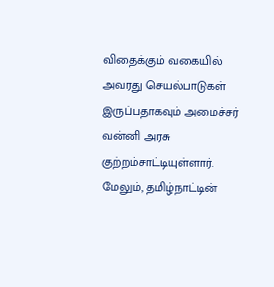விதைக்கும் வகையில் அவரது செயல்பாடுகள் இருப்பதாகவும் அமைச்சர் வன்னி அரசு குற்றம்சாட்டியுள்ளார். மேலும், தமிழ்நாட்டின்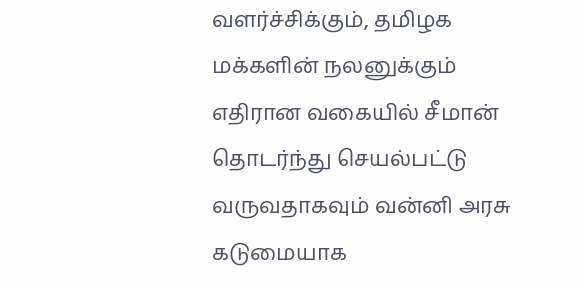வளர்ச்சிக்கும், தமிழக மக்களின் நலனுக்கும் எதிரான வகையில் சீமான் தொடர்ந்து செயல்பட்டு வருவதாகவும் வன்னி அரசு கடுமையாக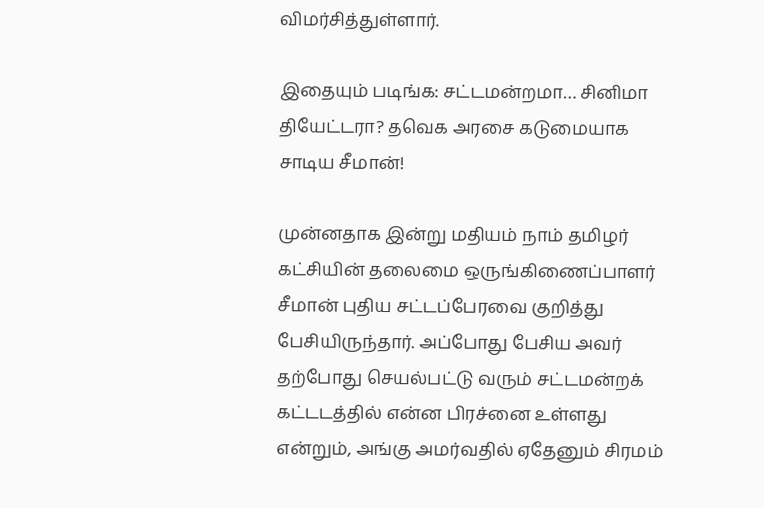விமர்சித்துள்ளார்.

இதையும் படிங்க: சட்டமன்றமா… சினிமா தியேட்டரா? தவெக அரசை கடுமையாக சாடிய சீமான்!

முன்னதாக இன்று மதியம் நாம் தமிழர் கட்சியின் தலைமை ஒருங்கிணைப்பாளர் சீமான் புதிய சட்டப்பேரவை குறித்து பேசியிருந்தார். அப்போது பேசிய அவர் தற்போது செயல்பட்டு வரும் சட்டமன்றக் கட்டடத்தில் என்ன பிரச்னை உள்ளது என்றும், அங்கு அமர்வதில் ஏதேனும் சிரமம்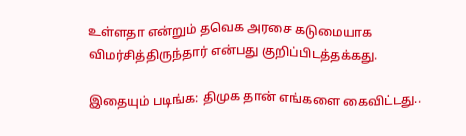உள்ளதா என்றும் தவெக அரசை கடுமையாக விமர்சித்திருந்தார் என்பது குறிப்பிடத்தக்கது.

இதையும் படிங்க: திமுக தான் எங்களை கைவிட்டது..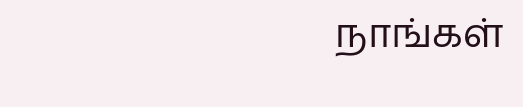நாங்கள்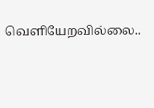வெளியேறவில்லை..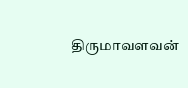திருமாவளவன்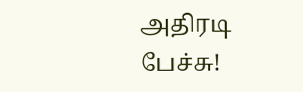அதிரடி பேச்சு!